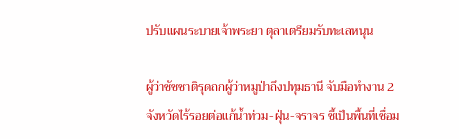ปรับแผนระบายเจ้าพระยา ตุลาเตรียมรับทะเลหนุน

ผู้ว่าชัชชาติรุดถกผู้ว่าหมูป่าถึงปทุมธานี จับมือทำงาน 2 จังหวัดไร้รอยต่อแก้น้ำท่วม-ฝุ่น-จราจร ชี้เป็นพื้นที่เชื่อม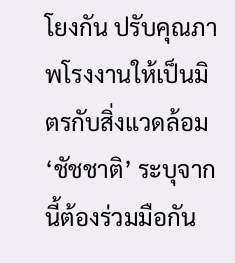โยงกัน ปรับคุณภาพโรงงานให้เป็นมิตรกับสิ่งแวดล้อม ‘ชัชชาติ’ ระบุจากนี้ต้องร่วมมือกัน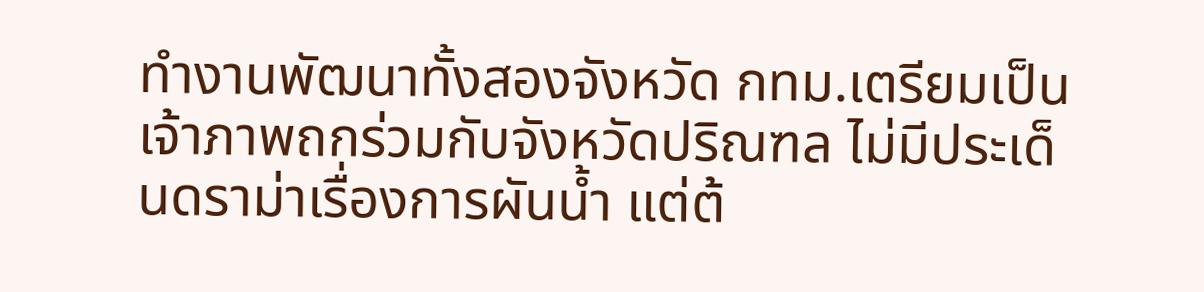ทำงานพัฒนาทั้งสองจังหวัด กทม.เตรียมเป็นเจ้าภาพถกร่วมกับจังหวัดปริณฑล ไม่มีประเด็นดราม่าเรื่องการผันน้ำ แต่ต้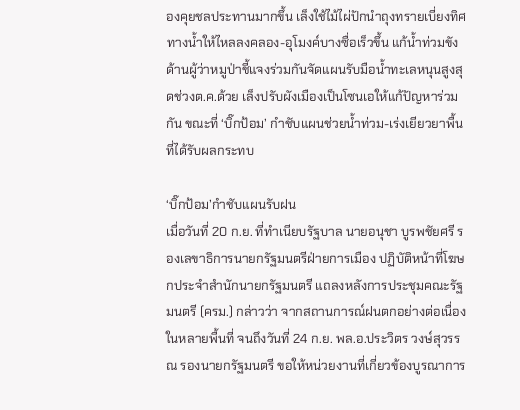องคุยชลประทานมากขึ้น เล็งใช้ไม้ไผ่ปักนำถุงทรายเบี่ยงทิศทางน้ำให้ไหลลงคลอง-อุโมงค์บางซื่อเร็วขึ้น แก้น้ำท่วมขัง ด้านผู้ว่าหมูป่าชี้แจงร่วมกันจัดแผนรับมือน้ำทะเลหนุนสูงสุดช่วงต.ค.ด้วย เล็งปรับผังเมืองเป็นโซนเอให้แก้ปัญหาร่วมกัน ขณะที่ ‘บิ๊กป้อม’ กำชับแผนช่วยน้ำท่วม-เร่งเยียวยาพื้นที่ได้รับผลกระทบ

‘บิ๊กป้อม’กำชับแผนรับฝน
เมื่อวันที่ 20 ก.ย. ที่ทำเนียบรัฐบาล นายอนุชา บูรพชัยศรี รองเลขาธิการนายกรัฐมนตรีฝ่ายการเมือง ปฏิบัติหน้าที่โฆษกประจำสำนักนายกรัฐมนตรี แถลงหลังการประชุมคณะรัฐมนตรี (ครม.) กล่าวว่า จากสถานการณ์ฝนตกอย่างต่อเนื่องในหลายพื้นที่ จนถึงวันที่ 24 ก.ย. พล.อ.ประวิตร วงษ์สุวรรณ รองนายกรัฐมนตรี ขอให้หน่วยงานที่เกี่ยวข้องบูรณาการ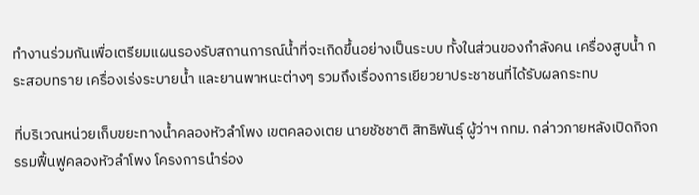ทำงานร่วมกันเพื่อเตรียมแผนรองรับสถานการณ์น้ำที่จะเกิดขึ้นอย่างเป็นระบบ ทั้งในส่วนของกำลังคน เครื่องสูบน้ำ กระสอบทราย เครื่องเร่งระบายน้ำ และยานพาหนะต่างๆ รวมถึงเรื่องการเยียวยาประชาชนที่ได้รับผลกระทบ

ที่บริเวณหน่วยเก็บขยะทางน้ำคลองหัวลำโพง เขตคลองเตย นายชัชชาติ สิทธิพันธุ์ ผู้ว่าฯ กทม. กล่าวภายหลังเปิดกิจกรรมฟื้นฟูคลองหัวลำโพง โครงการนำร่อง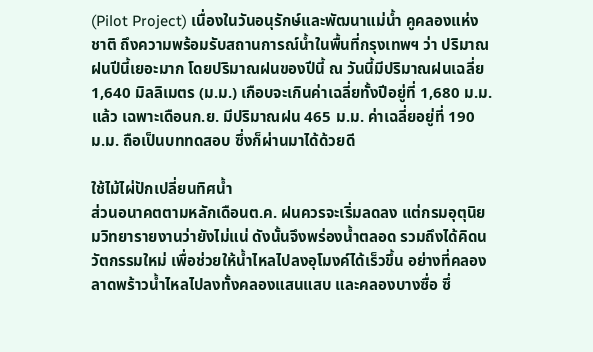(Pilot Project) เนื่องในวันอนุรักษ์และพัฒนาแม่น้ำ คูคลองแห่งชาติ ถึงความพร้อมรับสถานการณ์น้ำในพื้นที่กรุงเทพฯ ว่า ปริมาณฝนปีนี้เยอะมาก โดยปริมาณฝนของปีนี้ ณ วันนี้มีปริมาณฝนเฉลี่ย 1,640 มิลลิเมตร (ม.ม.) เกือบจะเกินค่าเฉลี่ยทั้งปีอยู่ที่ 1,680 ม.ม.แล้ว เฉพาะเดือนก.ย. มีปริมาณฝน 465 ม.ม. ค่าเฉลี่ยอยู่ที่ 190 ม.ม. ถือเป็นบททดสอบ ซึ่งก็ผ่านมาได้ด้วยดี

ใช้ไม้ไผ่ปักเปลี่ยนทิศน้ำ
ส่วนอนาคตตามหลักเดือนต.ค. ฝนควรจะเริ่มลดลง แต่กรมอุตุนิยมวิทยารายงานว่ายังไม่แน่ ดังนั้นจึงพร่องน้ำตลอด รวมถึงได้คิดนวัตกรรมใหม่ เพื่อช่วยให้น้ำไหลไปลงอุโมงค์ได้เร็วขึ้น อย่างที่คลองลาดพร้าวน้ำไหลไปลงทั้งคลองแสนแสบ และคลองบางซื่อ ซึ่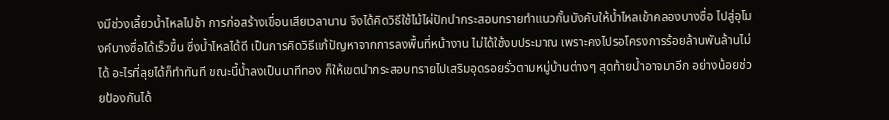งมีช่วงเลี้ยวน้ำไหลไปช้า การก่อสร้างเขื่อนเสียเวลานาน จึงได้คิดวิธีใช้ไม้ไผ่ปักนำกระสอบทรายทำแนวกั้นบังคับให้น้ำไหลเข้าคลองบางซื่อ ไปสู่อุโมงค์บางซื่อได้เร็วขึ้น ซึ่งน้ำไหลได้ดี เป็นการคิดวิธีแก้ปัญหาจากการลงพื้นที่หน้างาน ไม่ได้ใช้งบประมาณ เพราะคงไปรอโครงการร้อยล้านพันล้านไม่ได้ อะไรที่ลุยได้ก็ทำทันที ขณะนี้น้ำลงเป็นนาทีทอง ก็ให้เขตนำกระสอบทรายไปเสริมอุดรอยรั่วตามหมู่บ้านต่างๆ สุดท้ายน้ำอาจมาอีก อย่างน้อยช่วยป้องกันได้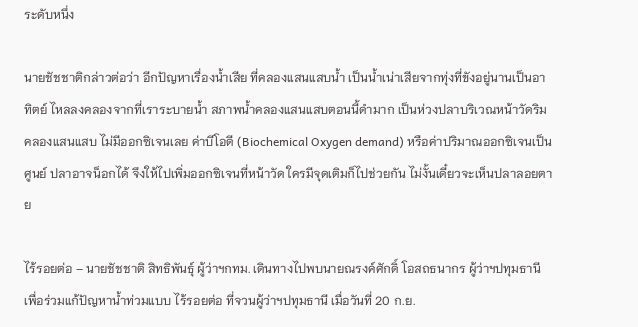ระดับหนึ่ง

นายชัชชาติกล่าวต่อว่า อีกปัญหาเรื่องน้ำเสีย ที่คลองแสนแสบน้ำ เป็นน้ำเน่าเสียจากทุ่งที่ขังอยู่นานเป็นอาทิตย์ ไหลลงคลองจากที่เราระบายน้ำ สภาพน้ำคลองแสนแสบตอนนี้ดำมาก เป็นห่วงปลาบริเวณหน้าวัดริมคลองแสนแสบ ไม่มีออกซิเจนเลย ค่าบีโอดี (Biochemical Oxygen demand) หรือค่าปริมาณออกซิเจนเป็นศูนย์ ปลาอาจน็อกได้ จึงให้ไปเพิ่มออกซิเจนที่หน้าวัด ใครมีจุดเติมก็ไปช่วยกัน ไม่งั้นเดี๋ยวจะเห็นปลาลอยตาย

ไร้รอยต่อ – นายชัชชาติ สิทธิพันธุ์ ผู้ว่าฯกทม. เดินทางไปพบนายณรงค์ศักดิ์ โอสถธนากร ผู้ว่าฯปทุมธานี เพื่อร่วมแก้ปัญหาน้ำท่วมแบบ ไร้รอยต่อ ที่จวนผู้ว่าฯปทุมธานี เมื่อวันที่ 20 ก.ย.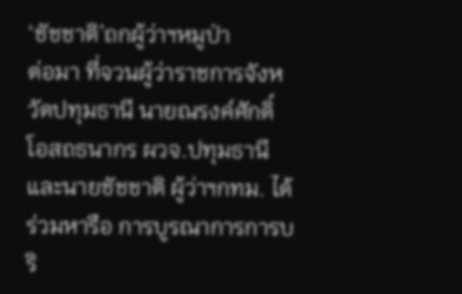‘ชัชชาติ’ถกผู้ว่าฯหมูป่า
ต่อมา ที่จวนผู้ว่าราชการจังหวัดปทุมธานี นายณรงค์ศักดิ์ โอสถธนากร ผวจ.ปทุมธานี และนายชัชชาติ ผู้ว่าฯกทม. ได้ร่วมหารือ การบูรณาการการบริ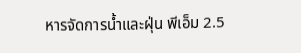หารจัดการน้ำและฝุ่น พีเอ็ม 2.5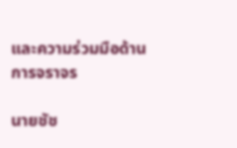และความร่วมมือด้านการจราจร

นายชัช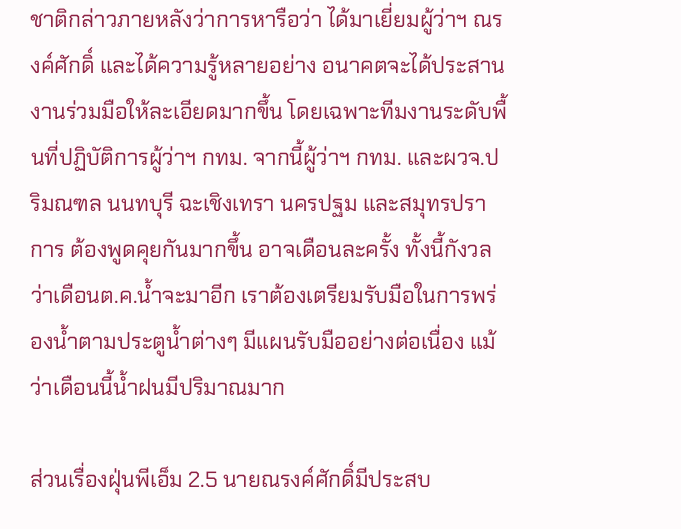ชาติกล่าวภายหลังว่าการหารือว่า ได้มาเยี่ยมผู้ว่าฯ ณรงค์ศักดิ์ และได้ความรู้หลายอย่าง อนาคตจะได้ประสานงานร่วมมือให้ละเอียดมากขึ้น โดยเฉพาะทีมงานระดับพื้นที่ปฏิบัติการผู้ว่าฯ กทม. จากนี้ผู้ว่าฯ กทม. และผวจ.ปริมณฑล นนทบุรี ฉะเชิงเทรา นครปฐม และสมุทรปราการ ต้องพูดคุยกันมากขึ้น อาจเดือนละครั้ง ทั้งนี้กังวลว่าเดือนต.ค.น้ำจะมาอีก เราต้องเตรียมรับมือในการพร่องน้ำตามประตูน้ำต่างๆ มีแผนรับมืออย่างต่อเนื่อง แม้ว่าเดือนนี้น้ำฝนมีปริมาณมาก

ส่วนเรื่องฝุ่นพีเอ็ม 2.5 นายณรงค์ศักดิ์มีประสบ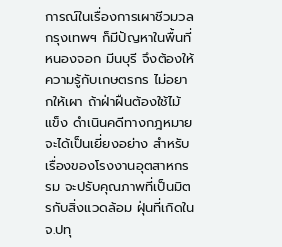การณ์ในเรื่องการเผาชีวมวล กรุงเทพฯ ก็มีปัญหาในพื้นที่หนองจอก มีนบุรี จึงต้องให้ความรู้กับเกษตรกร ไม่อยากให้เผา ถ้าฝ่าฝืนต้องใช้ไม้แข็ง ดำเนินคดีทางกฎหมาย จะได้เป็นเยี่ยงอย่าง สำหรับเรื่องของโรงงานอุตสาหกรรม จะปรับคุณภาพที่เป็นมิตรกับสิ่งแวดล้อม ฝุ่นที่เกิดใน จ.ปทุ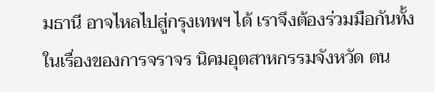มธานี อาจไหลไปสู่กรุงเทพฯ ได้ เราจึงต้องร่วมมือกันทั้งในเรื่องของการจราจร นิคมอุตสาหกรรมจังหวัด ตน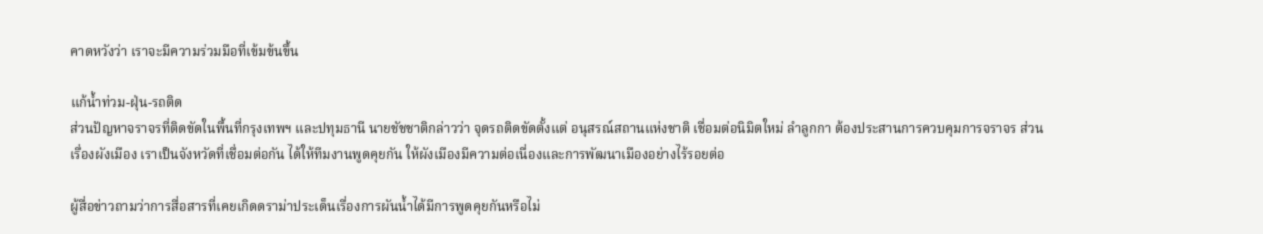คาดหวังว่า เราจะมีความร่วมมือที่เข้มข้นขึ้น

แก้น้ำท่วม-ฝุ่น-รถติด
ส่วนปัญหาจราจรที่ติดขัดในพื้นที่กรุงเทพฯ และปทุมธานี นายชัชชาติกล่าวว่า จุดรถติดขัดตั้งแต่ อนุสรณ์สถานแห่งชาติ เชื่อมต่อนิมิตใหม่ ลำลูกกา ต้องประสานการควบคุมการจราจร ส่วนเรื่องผังเมือง เราเป็นจังหวัดที่เชื่อมต่อกัน ได้ให้ทีมงานพูดคุยกัน ให้ผังเมืองมีความต่อเนื่องและการพัฒนาเมืองอย่างไร้รอยต่อ

ผู้สื่อข่าวถามว่าการสื่อสารที่เคยเกิดดราม่าประเด็นเรื่องการผันน้ำได้มีการพูดคุยกันหรือไม่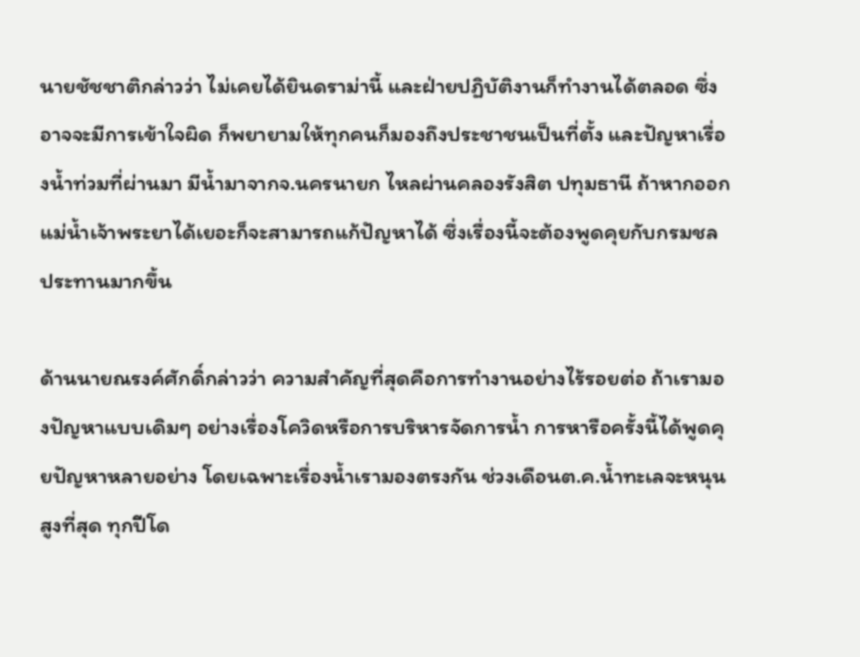นายชัชชาติกล่าวว่า ไม่เคยได้ยินดราม่านี้ และฝ่ายปฏิบัติงานก็ทำงานได้ตลอด ซึ่งอาจจะมีการเข้าใจผิด ก็พยายามให้ทุกคนก็มองถึงประชาชนเป็นที่ตั้ง และปัญหาเรื่องน้ำท่วมที่ผ่านมา มีน้ำมาจากจ.นครนายก ไหลผ่านคลองรังสิต ปทุมธานี ถ้าหากออกแม่น้ำเจ้าพระยาได้เยอะก็จะสามารถแก้ปัญหาได้ ซึ่งเรื่องนี้จะต้องพูดคุยกับกรมชลประทานมากขึ้น

ด้านนายณรงค์ศักดิ์กล่าวว่า ความสำคัญที่สุดคือการทำงานอย่างไร้รอยต่อ ถ้าเรามองปัญหาแบบเดิมๆ อย่างเรื่องโควิดหรือการบริหารจัดการน้ำ การหารือครั้งนี้ได้พูดคุยปัญหาหลายอย่าง โดยเฉพาะเรื่องน้ำเรามองตรงกัน ช่วงเดือนต.ค.น้ำทะเลจะหนุนสูงที่สุด ทุกปีโด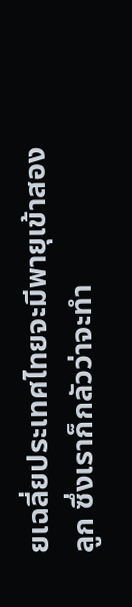ยเฉลี่ยประเทศไทยจะมีพายุเข้าสองลูก ซึ่งเราก็กลัวว่าจะทำ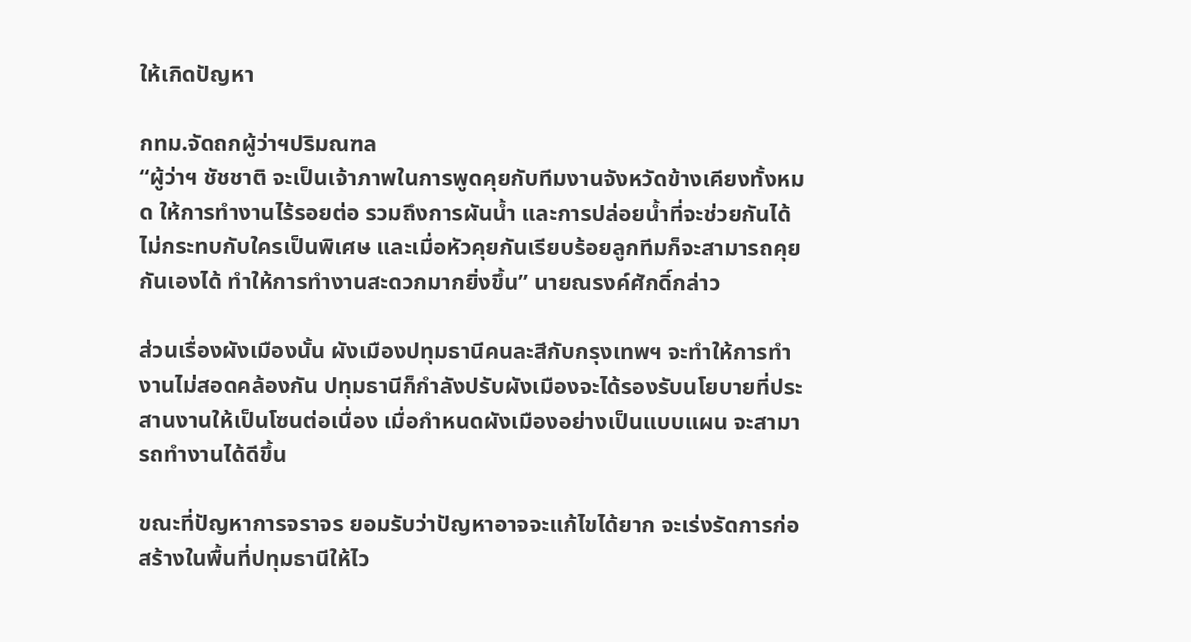ให้เกิดปัญหา

กทม.จัดถกผู้ว่าฯปริมณฑล
“ผู้ว่าฯ ชัชชาติ จะเป็นเจ้าภาพในการพูดคุยกับทีมงานจังหวัดข้างเคียงทั้งหมด ให้การทำงานไร้รอยต่อ รวมถึงการผันน้ำ และการปล่อยน้ำที่จะช่วยกันได้ ไม่กระทบกับใครเป็นพิเศษ และเมื่อหัวคุยกันเรียบร้อยลูกทีมก็จะสามารถคุยกันเองได้ ทำให้การทำงานสะดวกมากยิ่งขึ้น” นายณรงค์ศักดิ์กล่าว

ส่วนเรื่องผังเมืองนั้น ผังเมืองปทุมธานีคนละสีกับกรุงเทพฯ จะทำให้การทำงานไม่สอดคล้องกัน ปทุมธานีก็กำลังปรับผังเมืองจะได้รองรับนโยบายที่ประสานงานให้เป็นโซนต่อเนื่อง เมื่อกำหนดผังเมืองอย่างเป็นแบบแผน จะสามารถทำงานได้ดีขึ้น

ขณะที่ปัญหาการจราจร ยอมรับว่าปัญหาอาจจะแก้ไขได้ยาก จะเร่งรัดการก่อสร้างในพื้นที่ปทุมธานีให้ไว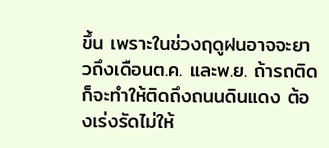ขึ้น เพราะในช่วงฤดูฝนอาจจะยาวถึงเดือนต.ค. และพ.ย. ถ้ารถติดก็จะทำให้ติดถึงถนนดินแดง ต้องเร่งรัดไม่ให้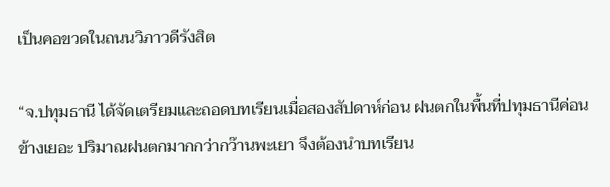เป็นคอขวดในถนนวิภาวดีรังสิต

“จ.ปทุมธานี ได้จัดเตรียมและถอดบทเรียนเมื่อสองสัปดาห์ก่อน ฝนตกในพื้นที่ปทุมธานีค่อนข้างเยอะ ปริมาณฝนตกมากกว่ากว๊านพะเยา จึงต้องนำบทเรียน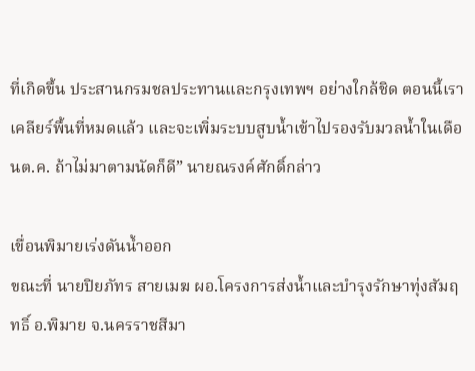ที่เกิดขึ้น ประสานกรมชลประทานและกรุงเทพฯ อย่างใกล้ชิด ตอนนี้เราเคลียร์พื้นที่หมดแล้ว และจะเพิ่มระบบสูบน้ำเข้าไปรองรับมวลน้ำในเดือนต.ค. ถ้าไม่มาตามนัดก็ดี” นายณรงค์ศักดิ์กล่าว

เขื่อนพิมายเร่งดันน้ำออก
ขณะที่ นายปิยภัทร สายเมฆ ผอ.โครงการส่งน้ำและบำรุงรักษาทุ่งสัมฤทธิ์ อ.พิมาย จ.นครราชสีมา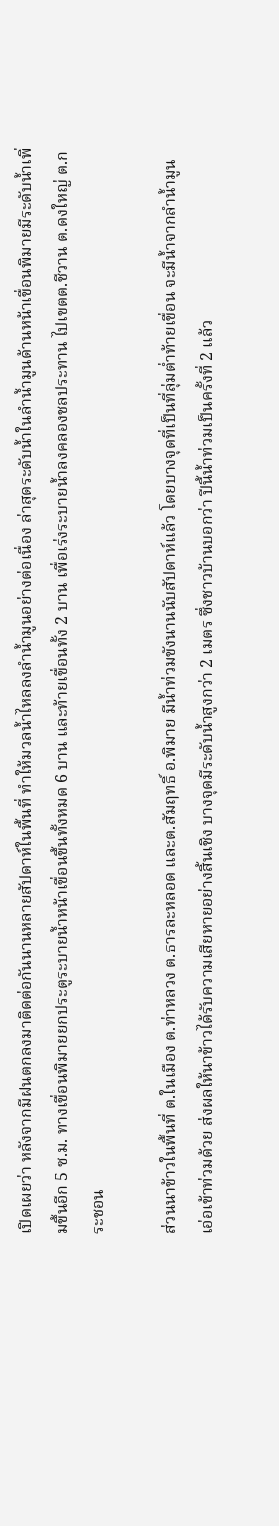เปิดเผยว่า หลังจากมีฝนตกลงมาติดต่อกันนานหลายสัปดาห์ในพื้นที่ ทำให้มวลน้ำไหลลงลำน้ำมูนอย่างต่อเนื่อง ล่าสุดระดับน้ำในลำน้ำมูนด้านหน้าเขื่อนพิมายมีระดับน้ำเพิ่มขึ้นอีก 5 ซ.ม. ทางเขื่อนพิมายยกประตูระบายน้ำหน้าเขื่อนขึ้นทั้งหมด 6 บาน และท้ายเขื่อนทั้ง 2 บาน เพื่อเร่งระบายน้ำลงคลองชลประทาน ไปเขตต.ชีวาน ต.ดงใหญ่ ต.กระชอน

ส่วนนาข้าวในพื้นที่ ต.ในเมือง ต.ท่าหลวง ต.ธารละหลอด และต.สัมฤทธิ์ อ.พิมาย มีน้ำท่วมขังนานนับสัปดาห์แล้ว โดยบางจุดที่เป็นที่ลุ่มต่ำท้ายเขื่อน จะมีน้ำจากลำน้ำมูนเอ่อเข้าท่วมด้วย ส่งผลให้นาข้าวได้รับความเสียหายอย่างสิ้นเชิง บางจุดมีระดับน้ำสูงกว่า 2 เมตร ซึ่งชาวบ้านบอกว่า ปีนี้น้ำท่วมเป็นครั้งที่ 2 แล้ว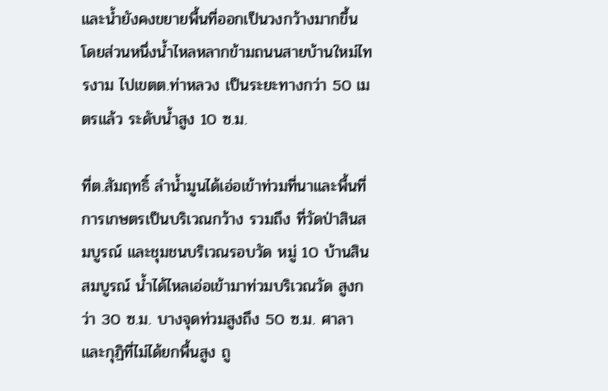และน้ำยังคงขยายพื้นที่ออกเป็นวงกว้างมากขึ้น โดยส่วนหนึ่งน้ำไหลหลากข้ามถนนสายบ้านใหม่ไทรงาม ไปเขตต.ท่าหลวง เป็นระยะทางกว่า 50 เมตรแล้ว ระดับน้ำสูง 10 ซ.ม.

ที่ต.สัมฤทธิ์ ลำน้ำมูนได้เอ่อเข้าท่วมที่นาและพื้นที่การเกษตรเป็นบริเวณกว้าง รวมถึง ที่วัดป่าสินสมบูรณ์ และชุมชนบริเวณรอบวัด หมู่ 10 บ้านสินสมบูรณ์ น้ำได้ไหลเอ่อเข้ามาท่วมบริเวณวัด สูงกว่า 30 ซ.ม. บางจุดท่วมสูงถึง 50 ซ.ม. ศาลาและกุฏิที่ไม่ได้ยกพื้นสูง ถู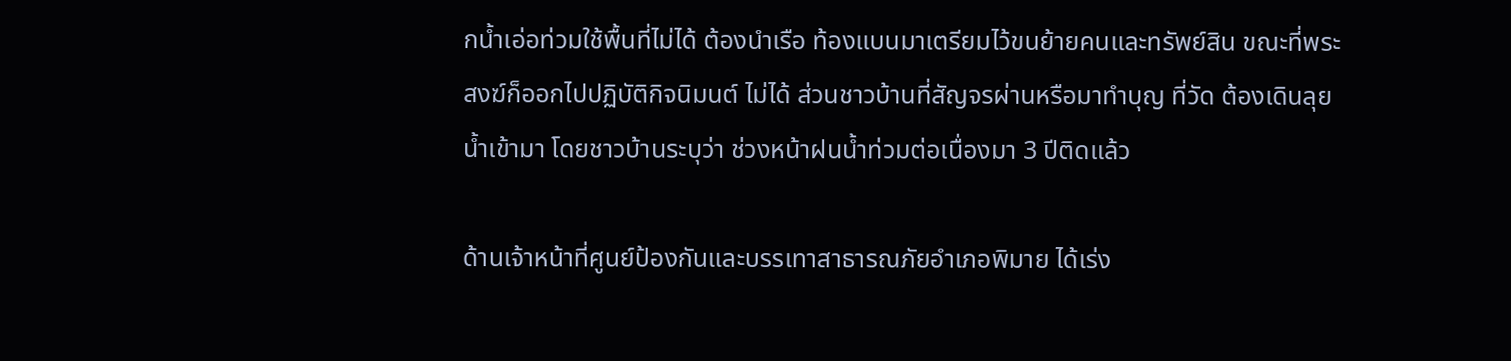กน้ำเอ่อท่วมใช้พื้นที่ไม่ได้ ต้องนำเรือ ท้องแบนมาเตรียมไว้ขนย้ายคนและทรัพย์สิน ขณะที่พระสงฆ์ก็ออกไปปฏิบัติกิจนิมนต์ ไม่ได้ ส่วนชาวบ้านที่สัญจรผ่านหรือมาทำบุญ ที่วัด ต้องเดินลุยน้ำเข้ามา โดยชาวบ้านระบุว่า ช่วงหน้าฝนน้ำท่วมต่อเนื่องมา 3 ปีติดแล้ว

ด้านเจ้าหน้าที่ศูนย์ป้องกันและบรรเทาสาธารณภัยอำเภอพิมาย ได้เร่ง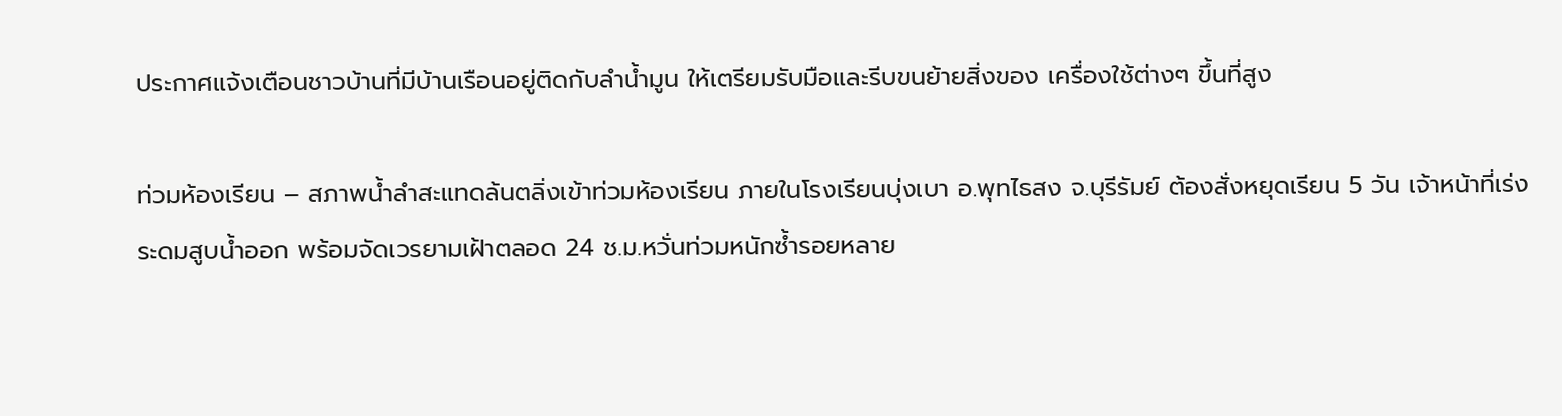ประกาศแจ้งเตือนชาวบ้านที่มีบ้านเรือนอยู่ติดกับลำน้ำมูน ให้เตรียมรับมือและรีบขนย้ายสิ่งของ เครื่องใช้ต่างๆ ขึ้นที่สูง

ท่วมห้องเรียน – สภาพน้ำลำสะแทดล้นตลิ่งเข้าท่วมห้องเรียน ภายในโรงเรียนบุ่งเบา อ.พุทไธสง จ.บุรีรัมย์ ต้องสั่งหยุดเรียน 5 วัน เจ้าหน้าที่เร่งระดมสูบน้ำออก พร้อมจัดเวรยามเฝ้าตลอด 24 ช.ม.หวั่นท่วมหนักซ้ำรอยหลาย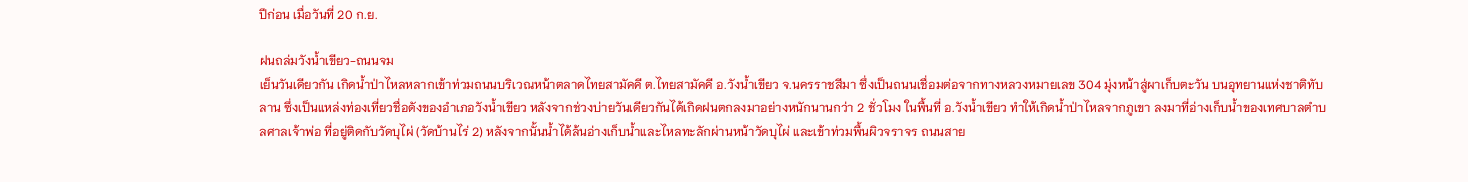ปีก่อน เมื่อวันที่ 20 ก.ย.

ฝนถล่มวังน้ำเขียว-ถนนจม
เย็นวันเดียวกัน เกิดน้ำป่าไหลหลากเข้าท่วมถนนบริเวณหน้าตลาดไทยสามัคคี ต.ไทยสามัคคี อ.วังน้ำเขียว จ.นครราชสีมา ซึ่งเป็นถนนเชื่อมต่อจากทางหลวงหมายเลข 304 มุ่งหน้าสู่ผาเก็บตะวัน บนอุทยานแห่งชาติทับลาน ซึ่งเป็นแหล่งท่องเที่ยวชื่อดังของอำเภอวังน้ำเขียว หลังจากช่วงบ่ายวันเดียวกันได้เกิดฝนตกลงมาอย่างหนักนานกว่า 2 ชั่วโมง ในพื้นที่ อ.วังน้ำเขียว ทำให้เกิดน้ำป่าไหลจากภูเขา ลงมาที่อ่างเก็บน้ำของเทศบาลตำบลศาลเจ้าพ่อ ที่อยู่ติดกับวัดบุไผ่ (วัดบ้านไร่ 2) หลังจากนั้นน้ำได้ล้นอ่างเก็บน้ำและไหลทะลักผ่านหน้าวัดบุไผ่ และเข้าท่วมพื้นผิวจราจร ถนนสาย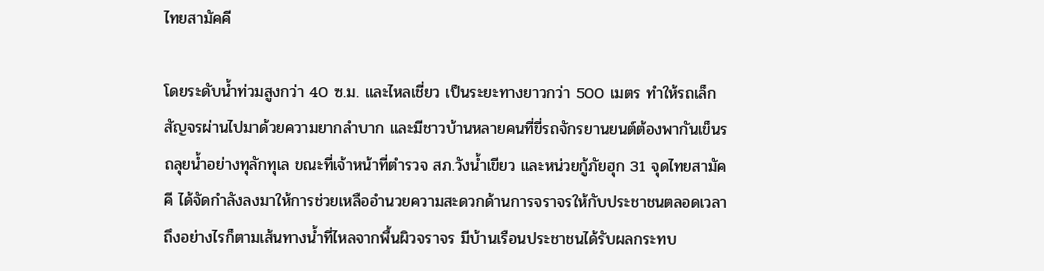ไทยสามัคคี

โดยระดับน้ำท่วมสูงกว่า 40 ซ.ม. และไหลเชี่ยว เป็นระยะทางยาวกว่า 500 เมตร ทำให้รถเล็กสัญจรผ่านไปมาด้วยความยากลำบาก และมีชาวบ้านหลายคนที่ขี่รถจักรยานยนต์ต้องพากันเข็นรถลุยน้ำอย่างทุลักทุเล ขณะที่เจ้าหน้าที่ตำรวจ สภ.วังน้ำเขียว และหน่วยกู้ภัยฮุก 31 จุดไทยสามัคคี ได้จัดกำลังลงมาให้การช่วยเหลืออำนวยความสะดวกด้านการจราจรให้กับประชาชนตลอดเวลา ถึงอย่างไรก็ตามเส้นทางน้ำที่ไหลจากพื้นผิวจราจร มีบ้านเรือนประชาชนได้รับผลกระทบ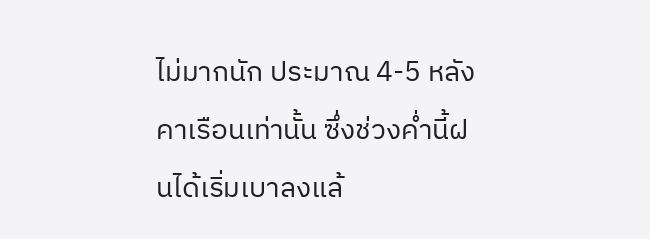ไม่มากนัก ประมาณ 4-5 หลังคาเรือนเท่านั้น ซึ่งช่วงค่ำนี้ฝนได้เริ่มเบาลงแล้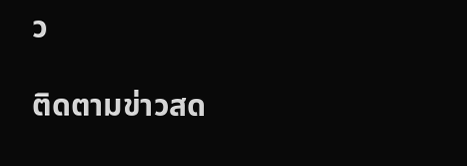ว

ติดตามข่าวสด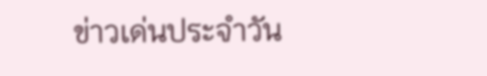ข่าวเด่นประจำวัน